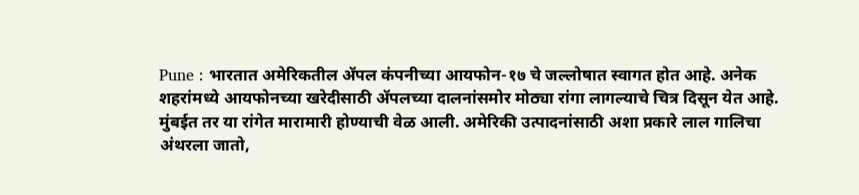Pune : भारतात अमेरिकतील ॲपल कंपनीच्या आयफोन-१७ चे जल्लोषात स्वागत होत आहे. अनेक शहरांमध्ये आयफोनच्या खरेदीसाठी ॲपलच्या दालनांसमोर मोठ्या रांगा लागल्याचे चित्र दिसून येत आहे. मुंबईत तर या रांगेत मारामारी होण्याची वेळ आली. अमेरिकी उत्पादनांसाठी अशा प्रकारे लाल गालिचा अंथरला जातो,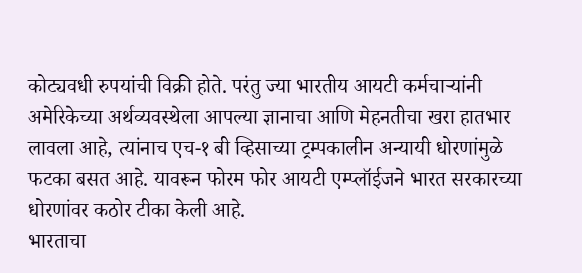कोट्यवधी रुपयांची विक्री होते. परंतु ज्या भारतीय आयटी कर्मचाऱ्यांनी अमेरिकेच्या अर्थव्यवस्थेला आपल्या ज्ञानाचा आणि मेहनतीचा खरा हातभार लावला आहे, त्यांनाच एच-१ बी व्हिसाच्या ट्रम्पकालीन अन्यायी धोरणांमुळे फटका बसत आहे. यावरून फोरम फोर आयटी एम्प्लॉईजने भारत सरकारच्या धोरणांवर कठोर टीका केली आहे.
भारताचा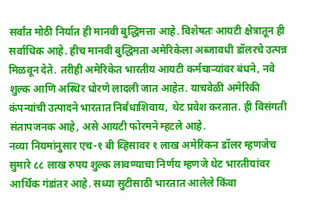सर्वांत मोठी निर्यात ही मानवी बुद्धिमत्ता आहे. विशेषतः आयटी क्षेत्रातून ही सर्वाधिक आहे. हीच मानवी बुद्धिमता अमेरिकेला अब्जावधी डॉलरचे उत्पन्न मिळवून देते. तरीही अमेरिकेत भारतीय आयटी कर्मचाऱ्यांवर बंधने, नवे शुल्क आणि अस्थिर धोरणे लादली जात आहेत. याचवेळी अमेरिकी कंपन्यांची उत्पादने भारतात निर्बंधाशिवाय, थेट प्रवेश करतात. ही विसंगती संतापजनक आहे, असे आयटी फोरमने म्हटले आहे.
नव्या नियमांनुसार एच-१ बी व्हिसावर १ लाख अमेरिकन डॉलर म्हणजेच सुमारे ८८ लाख रुपय शुल्क लावण्याचा निर्णय म्हणजे थेट भारतीयांवर आर्थिक गंडांतर आहे. सध्या सुटीसाठी भारतात आलेले किंवा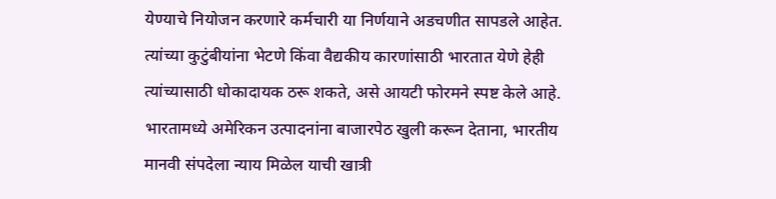येण्याचे नियोजन करणारे कर्मचारी या निर्णयाने अडचणीत सापडले आहेत. त्यांच्या कुटुंबीयांना भेटणे किंवा वैद्यकीय कारणांसाठी भारतात येणे हेही त्यांच्यासाठी धोकादायक ठरू शकते, असे आयटी फोरमने स्पष्ट केले आहे.
भारतामध्ये अमेरिकन उत्पादनांना बाजारपेठ खुली करून देताना, भारतीय मानवी संपदेला न्याय मिळेल याची खात्री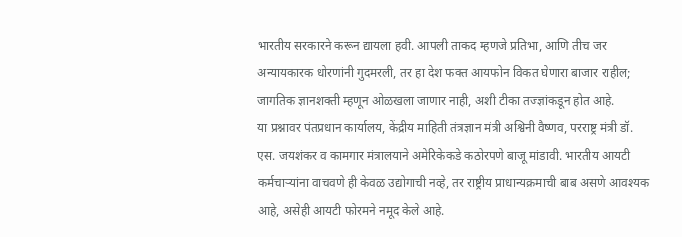भारतीय सरकारने करून द्यायला हवी. आपली ताकद म्हणजे प्रतिभा, आणि तीच जर अन्यायकारक धोरणांनी गुदमरली, तर हा देश फक्त आयफोन विकत घेणारा बाजार राहील; जागतिक ज्ञानशक्ती म्हणून ओळखला जाणार नाही, अशी टीका तज्ज्ञांकडून होत आहे.
या प्रश्नावर पंतप्रधान कार्यालय, केंद्रीय माहिती तंत्रज्ञान मंत्री अश्विनी वैष्णव, परराष्ट्र मंत्री डॉ. एस. जयशंकर व कामगार मंत्रालयाने अमेरिकेकडे कठोरपणे बाजू मांडावी. भारतीय आयटी कर्मचाऱ्यांना वाचवणे ही केवळ उद्योगाची नव्हे, तर राष्ट्रीय प्राधान्यक्रमाची बाब असणे आवश्यक आहे, असेही आयटी फोरमने नमूद केले आहे.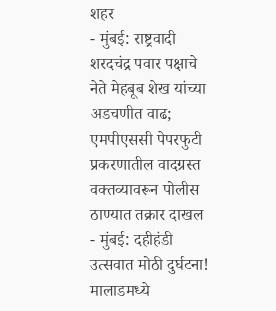शहर
- मुंबई: राष्ट्रवादी शरदचंद्र पवार पक्षाचे नेते मेहबूब शेख यांच्या अडचणीत वाढ; एमपीएससी पेपरफुटी प्रकरणातील वादग्रस्त वक्तव्यावरून पोलीस ठाण्यात तक्रार दाखल
- मुंबई: दहीहंडी उत्सवात मोठी दुर्घटना! मालाडमध्ये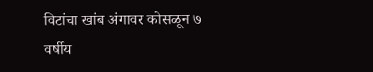विटांचा खांब अंगावर कोसळून ७ वर्षीय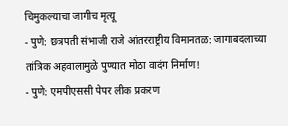चिमुकल्याचा जागीच मृत्यू
- पुणे: छत्रपती संभाजी राजे आंतरराष्ट्रीय विमानतळ: जागाबदलाच्या तांत्रिक अहवालामुळे पुण्यात मोठा वादंग निर्माण!
- पुणे: एमपीएससी पेपर लीक प्रकरण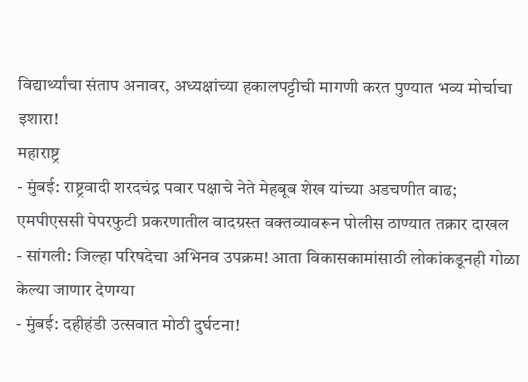विद्यार्थ्यांचा संताप अनावर, अध्यक्षांच्या हकालपट्टीची मागणी करत पुण्यात भव्य मोर्चाचा इशारा!
महाराष्ट्र
- मुंबई: राष्ट्रवादी शरदचंद्र पवार पक्षाचे नेते मेहबूब शेख यांच्या अडचणीत वाढ; एमपीएससी पेपरफुटी प्रकरणातील वादग्रस्त वक्तव्यावरून पोलीस ठाण्यात तक्रार दाखल
- सांगली: जिल्हा परिषदेचा अभिनव उपक्रम! आता विकासकामांसाठी लोकांकडूनही गोळा केल्या जाणार देणग्या
- मुंबई: दहीहंडी उत्सवात मोठी दुर्घटना!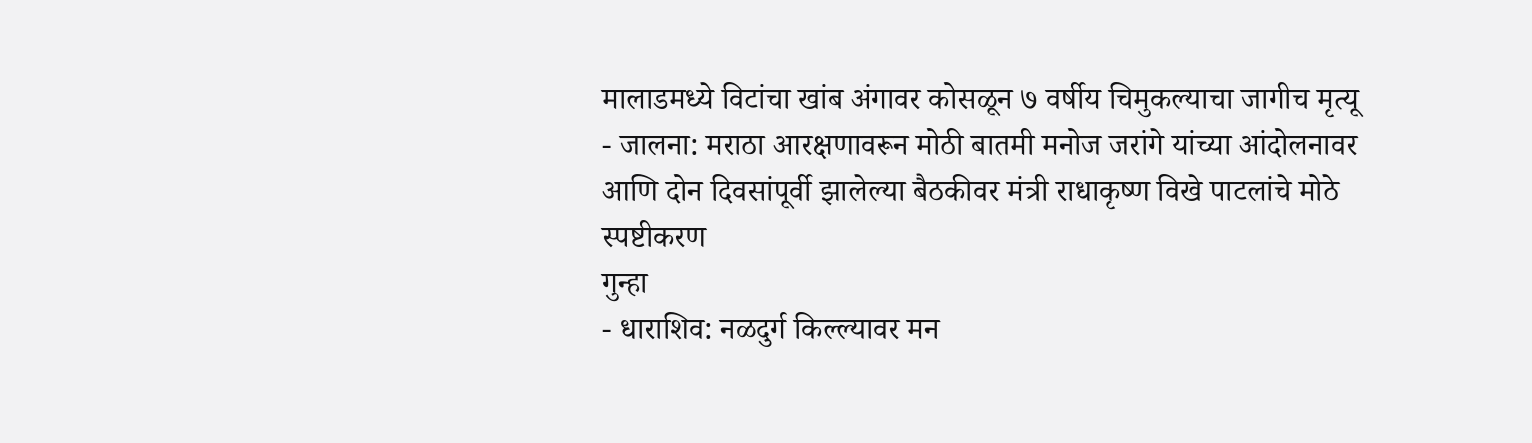मालाडमध्ये विटांचा खांब अंगावर कोसळून ७ वर्षीय चिमुकल्याचा जागीच मृत्यू
- जालना: मराठा आरक्षणावरून मोठी बातमी मनोज जरांगे यांच्या आंदोलनावर आणि दोन दिवसांपूर्वी झालेल्या बैठकीवर मंत्री राधाकृष्ण विखे पाटलांचे मोठे स्पष्टीकरण
गुन्हा
- धाराशिव: नळदुर्ग किल्ल्यावर मन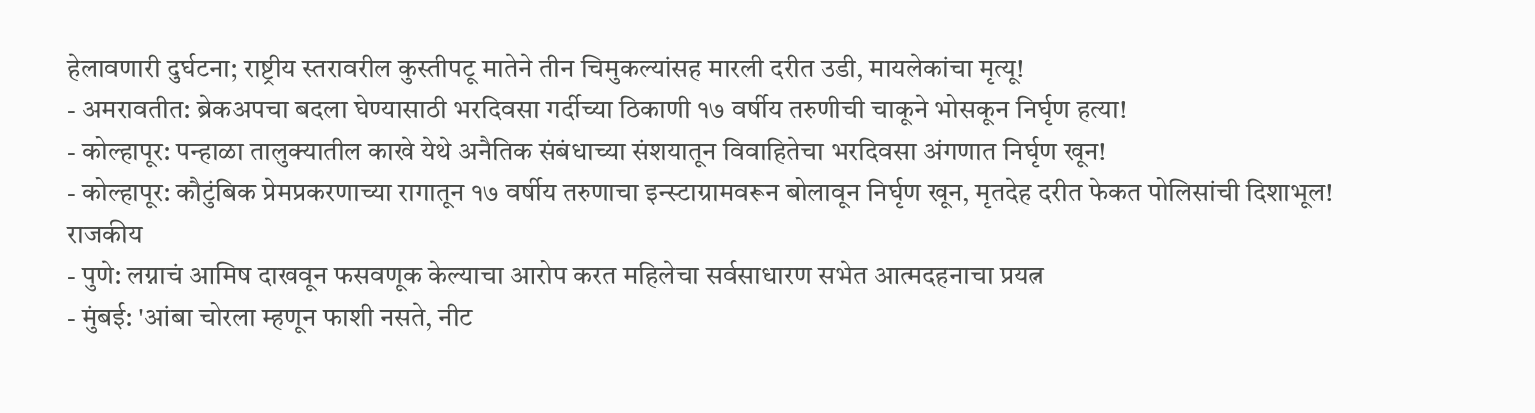हेलावणारी दुर्घटना; राष्ट्रीय स्तरावरील कुस्तीपटू मातेने तीन चिमुकल्यांसह मारली दरीत उडी, मायलेकांचा मृत्यू!
- अमरावतीत: ब्रेकअपचा बदला घेण्यासाठी भरदिवसा गर्दीच्या ठिकाणी १७ वर्षीय तरुणीची चाकूने भोसकून निर्घृण हत्या!
- कोल्हापूर: पन्हाळा तालुक्यातील काखे येथे अनैतिक संबंधाच्या संशयातून विवाहितेचा भरदिवसा अंगणात निर्घृण खून!
- कोल्हापूर: कौटुंबिक प्रेमप्रकरणाच्या रागातून १७ वर्षीय तरुणाचा इन्स्टाग्रामवरून बोलावून निर्घृण खून, मृतदेह दरीत फेकत पोलिसांची दिशाभूल!
राजकीय
- पुणे: लग्नाचं आमिष दाखवून फसवणूक केल्याचा आरोप करत महिलेचा सर्वसाधारण सभेत आत्मदहनाचा प्रयत्न
- मुंबई: 'आंबा चोरला म्हणून फाशी नसते, नीट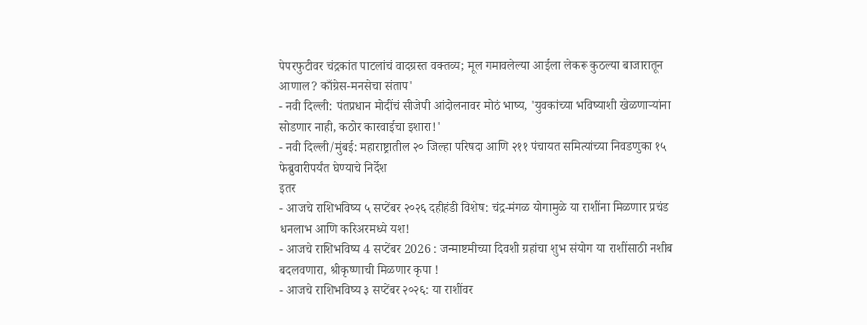पेपरफुटीवर चंद्रकांत पाटलांचं वादग्रस्त वक्तव्य; मूल गमावलेल्या आईला लेकरू कुठल्या बाजारातून आणाल? काँग्रेस-मनसेचा संताप'
- नवी दिल्ली: पंतप्रधान मोदींचं सीजेपी आंदोलनावर मोठं भाष्य, 'युवकांच्या भविष्याशी खेळणाऱ्यांना सोडणार नाही, कठोर कारवाईचा इशारा!'
- नवी दिल्ली/मुंबई: महाराष्ट्रातील २० जिल्हा परिषदा आणि २११ पंचायत समित्यांच्या निवडणुका १५ फेब्रुवारीपर्यंत घेण्याचे निर्देश
इतर
- आजचे राशिभविष्य ५ सप्टेंबर २०२६ दहीहंडी विशेष: चंद्र-मंगळ योगामुळे या राशींना मिळणार प्रचंड धनलाभ आणि करिअरमध्ये यश!
- आजचे राशिभविष्य 4 सप्टेंबर 2026 : जन्माष्टमीच्या दिवशी ग्रहांचा शुभ संयोग या राशींसाठी नशीब बदलवणारा, श्रीकृष्णाची मिळणार कृपा !
- आजचे राशिभविष्य ३ सप्टेंबर २०२६: या राशींवर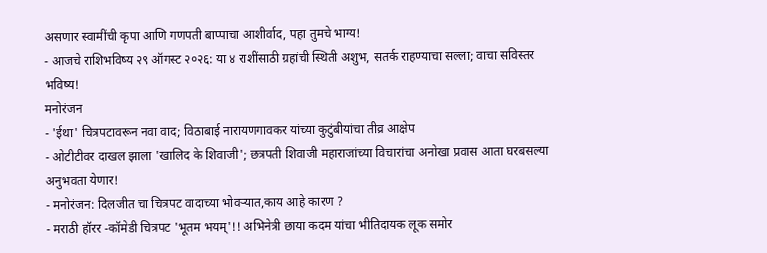असणार स्वामींची कृपा आणि गणपती बाप्पाचा आशीर्वाद, पहा तुमचे भाग्य!
- आजचे राशिभविष्य २९ ऑगस्ट २०२६: या ४ राशींसाठी ग्रहांची स्थिती अशुभ, सतर्क राहण्याचा सल्ला; वाचा सविस्तर भविष्य!
मनोरंजन
- 'ईथा' चित्रपटावरून नवा वाद; विठाबाई नारायणगावकर यांच्या कुटुंबीयांचा तीव्र आक्षेप
- ओटीटीवर दाखल झाला 'खालिद के शिवाजी'; छत्रपती शिवाजी महाराजांच्या विचारांचा अनोखा प्रवास आता घरबसल्या अनुभवता येणार!
- मनोरंजन: दिलजीत चा चित्रपट वादाच्या भोवऱ्यात,काय आहे कारण ?
- मराठी हॉरर -कॉमेडी चित्रपट 'भूतम भयम्'!! अभिनेत्री छाया कदम यांचा भीतिदायक लूक समोर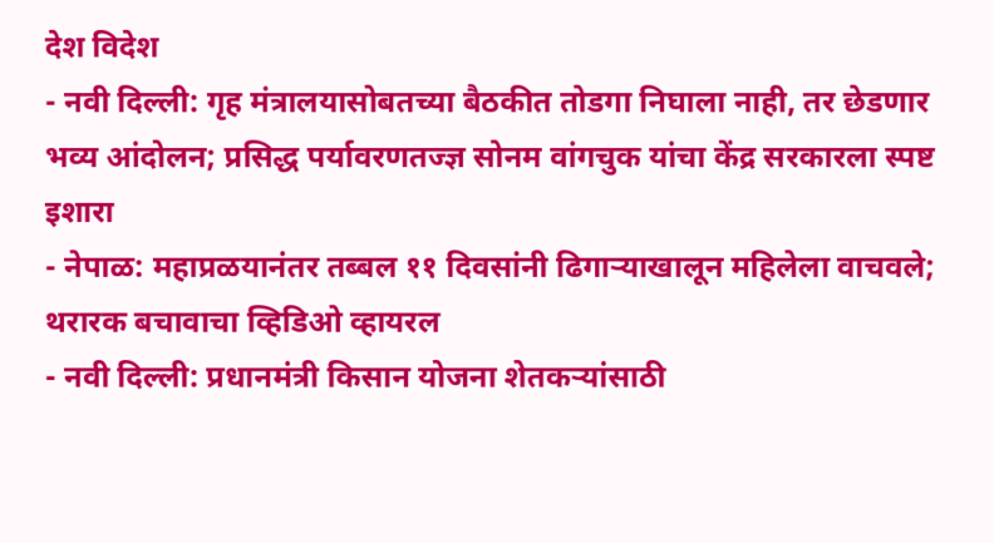देश विदेश
- नवी दिल्ली: गृह मंत्रालयासोबतच्या बैठकीत तोडगा निघाला नाही, तर छेडणार भव्य आंदोलन; प्रसिद्ध पर्यावरणतज्ज्ञ सोनम वांगचुक यांचा केंद्र सरकारला स्पष्ट इशारा
- नेपाळ: महाप्रळयानंतर तब्बल ११ दिवसांनी ढिगाऱ्याखालून महिलेला वाचवले; थरारक बचावाचा व्हिडिओ व्हायरल
- नवी दिल्ली: प्रधानमंत्री किसान योजना शेतकऱ्यांसाठी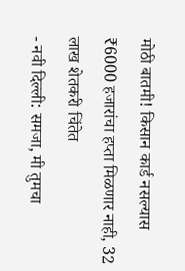मोठी बातमी! किसान कार्ड नसल्यास ₹6000 हजारांचा हप्ता मिळणार नाही, 32 लाख शेतकरी चिंतेत
- नवी दिल्ली: समजा, मी तुमचा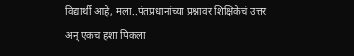विद्यार्थी आहे, मला..पंतप्रधानांच्या प्रश्नावर शिक्षिकेचं उत्तर अन् एकच हशा पिकला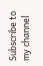Subscribe to my channel